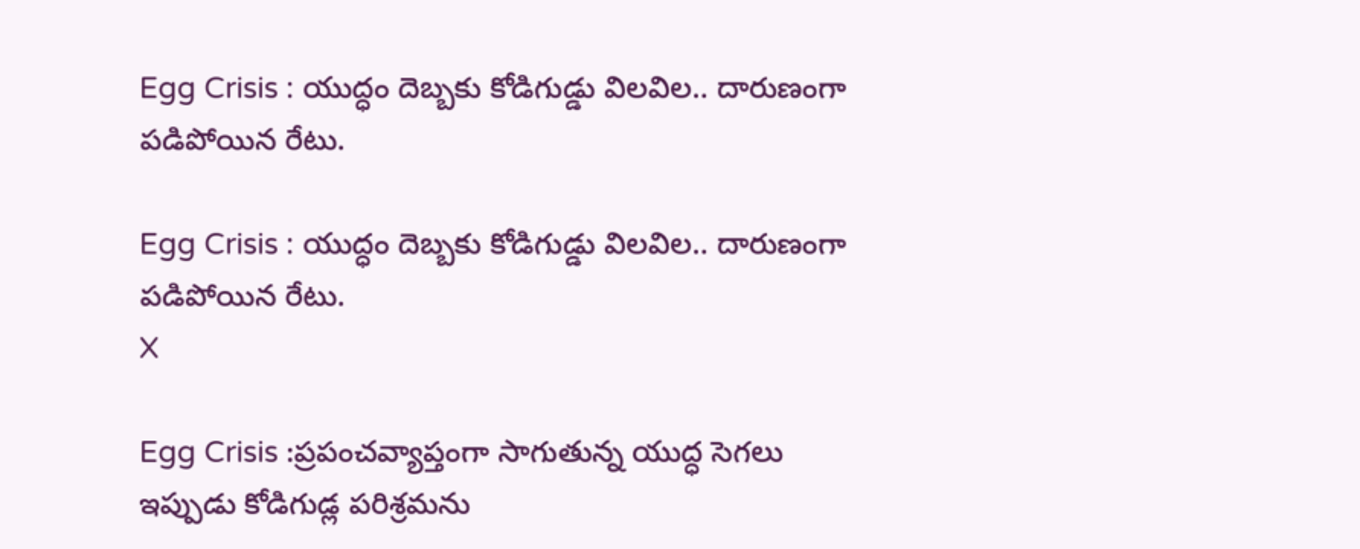Egg Crisis : యుద్ధం దెబ్బకు కోడిగుడ్డు విలవిల.. దారుణంగా పడిపోయిన రేటు.

Egg Crisis : యుద్ధం దెబ్బకు కోడిగుడ్డు విలవిల.. దారుణంగా పడిపోయిన రేటు.
X

Egg Crisis :ప్రపంచవ్యాప్తంగా సాగుతున్న యుద్ధ సెగలు ఇప్పుడు కోడిగుడ్ల పరిశ్రమను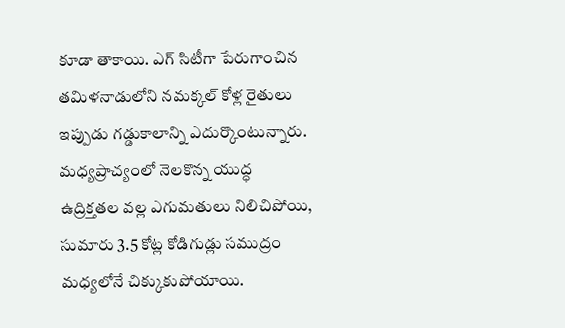కూడా తాకాయి. ఎగ్ సిటీగా పేరుగాంచిన తమిళనాడులోని నమక్కల్ కోళ్ల రైతులు ఇప్పుడు గడ్డుకాలాన్ని ఎదుర్కొంటున్నారు. మధ్యప్రాచ్యంలో నెలకొన్న యుద్ధ ఉద్రిక్తతల వల్ల ఎగుమతులు నిలిచిపోయి, సుమారు 3.5 కోట్ల కోడిగుడ్లు సముద్రం మధ్యలోనే చిక్కుకుపోయాయి.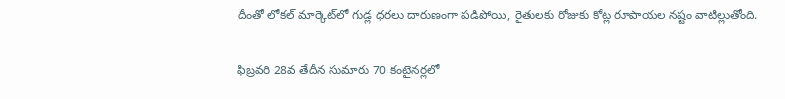దీంతో లోకల్ మార్కెట్‌లో గుడ్ల ధరలు దారుణంగా పడిపోయి, రైతులకు రోజుకు కోట్ల రూపాయల నష్టం వాటిల్లుతోంది.

ఫిబ్రవరి 28వ తేదీన సుమారు 70 కంటైనర్లలో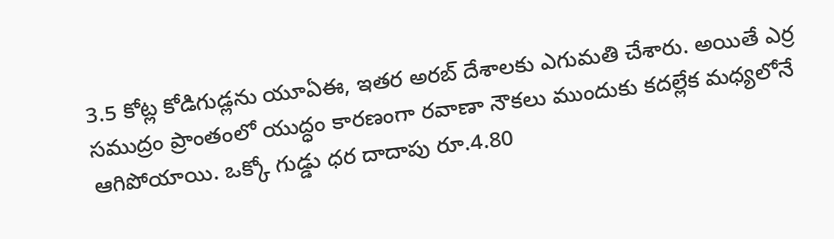3.5 కోట్ల కోడిగుడ్లను యూఏఈ, ఇతర అరబ్ దేశాలకు ఎగుమతి చేశారు. అయితే ఎర్ర సముద్రం ప్రాంతంలో యుద్ధం కారణంగా రవాణా నౌకలు ముందుకు కదల్లేక మధ్యలోనే ఆగిపోయాయి. ఒక్కో గుడ్డు ధర దాదాపు రూ.4.80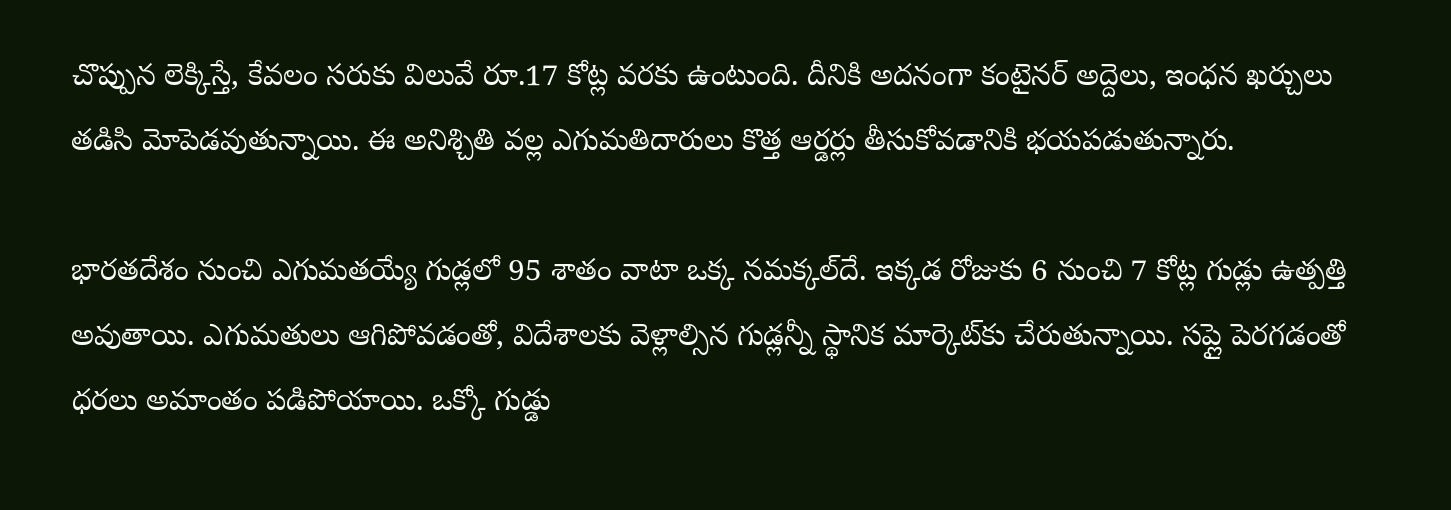చొప్పున లెక్కిస్తే, కేవలం సరుకు విలువే రూ.17 కోట్ల వరకు ఉంటుంది. దీనికి అదనంగా కంటైనర్ అద్దెలు, ఇంధన ఖర్చులు తడిసి మోపెడవుతున్నాయి. ఈ అనిశ్చితి వల్ల ఎగుమతిదారులు కొత్త ఆర్డర్లు తీసుకోవడానికి భయపడుతున్నారు.

భారతదేశం నుంచి ఎగుమతయ్యే గుడ్లలో 95 శాతం వాటా ఒక్క నమక్కల్‌దే. ఇక్కడ రోజుకు 6 నుంచి 7 కోట్ల గుడ్లు ఉత్పత్తి అవుతాయి. ఎగుమతులు ఆగిపోవడంతో, విదేశాలకు వెళ్లాల్సిన గుడ్లన్నీ స్థానిక మార్కెట్‌కు చేరుతున్నాయి. సప్లై పెరగడంతో ధరలు అమాంతం పడిపోయాయి. ఒక్కో గుడ్డు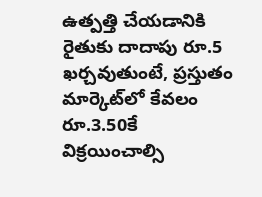ఉత్పత్తి చేయడానికి రైతుకు దాదాపు రూ.5 ఖర్చవుతుంటే, ప్రస్తుతం మార్కెట్‌లో కేవలం రూ.3.50కే విక్రయించాల్సి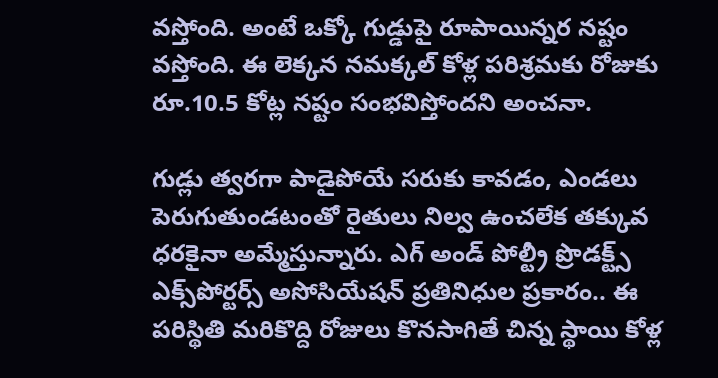వస్తోంది. అంటే ఒక్కో గుడ్డుపై రూపాయిన్నర నష్టం వస్తోంది. ఈ లెక్కన నమక్కల్ కోళ్ల పరిశ్రమకు రోజుకు రూ.10.5 కోట్ల నష్టం సంభవిస్తోందని అంచనా.

గుడ్లు త్వరగా పాడైపోయే సరుకు కావడం, ఎండలు పెరుగుతుండటంతో రైతులు నిల్వ ఉంచలేక తక్కువ ధరకైనా అమ్మేస్తున్నారు. ఎగ్ అండ్ పోల్ట్రీ ప్రొడక్ట్స్ ఎక్స్‌పోర్టర్స్ అసోసియేషన్ ప్రతినిధుల ప్రకారం.. ఈ పరిస్థితి మరికొద్ది రోజులు కొనసాగితే చిన్న స్థాయి కోళ్ల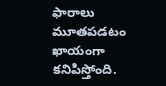ఫారాలు మూతపడటం ఖాయంగా కనిపిస్తోంది.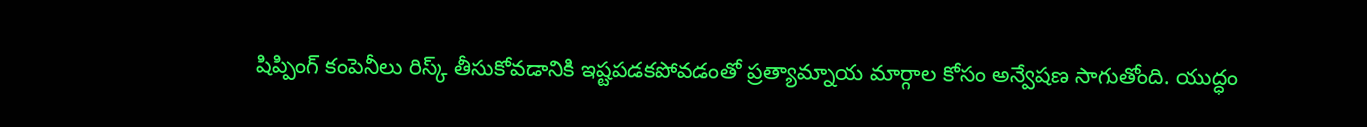షిప్పింగ్ కంపెనీలు రిస్క్ తీసుకోవడానికి ఇష్టపడకపోవడంతో ప్రత్యామ్నాయ మార్గాల కోసం అన్వేషణ సాగుతోంది. యుద్ధం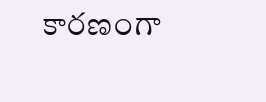కారణంగా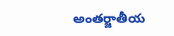అంతర్జాతీయ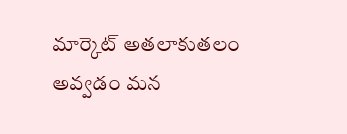మార్కెట్ అతలాకుతలం అవ్వడం మన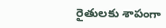రైతులకు శాపంగా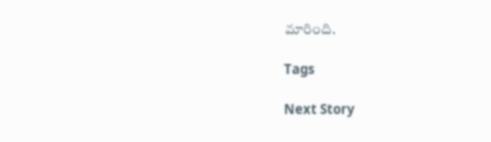మారింది.

Tags

Next Story